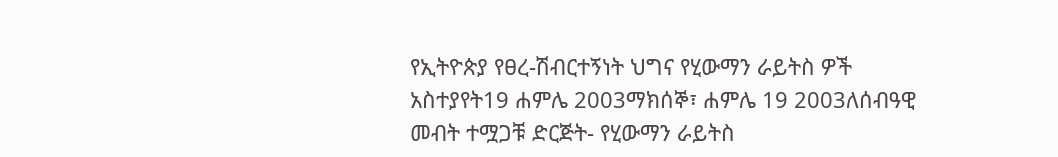የኢትዮጵያ የፀረ-ሽብርተኝነት ህግና የሂውማን ራይትስ ዎች አስተያየት19 ሐምሌ 2003ማክሰኞ፣ ሐምሌ 19 2003ለሰብዓዊ መብት ተሟጋቹ ድርጅት- የሂውማን ራይትስ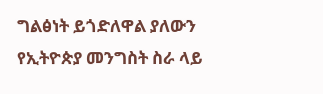ግልፅነት ይጎድለዋል ያለውን የኢትዮጵያ መንግስት ስራ ላይ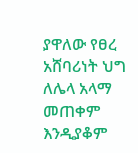ያዋለው የፀረ አሸባሪነት ህግ ለሌላ አላማ መጠቀም እንዲያቆም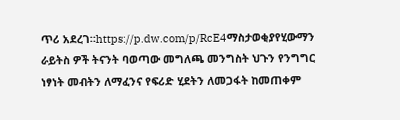ጥሪ አደረገ።https://p.dw.com/p/RcE4ማስታወቂያየሂውማን ራይትስ ዎች ትናንት ባወጣው መግለጫ መንግስት ህጉን የንግግር ነፃነት መብትን ለማፈንና የፍሪድ ሂደትን ለመጋፋት ከመጠቀም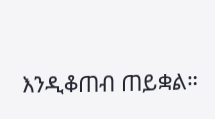እንዲቆጠብ ጠይቋል።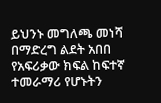ይህንኑ መግለጫ መነሻ በማድረግ ልደት አበበ የአፍሪቃው ክፍል ከፍተኛ ተመራማሪ የሆኑትን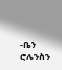-ቤን ሮሌንስን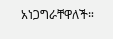አነጋግራቸዋለች።